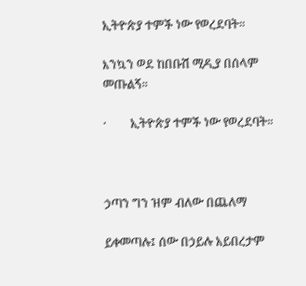ኢትዮጵያ ተምች ነው የወረደባት።

እንኳን ወደ ከበቡሽ ሚዲያ በሰላም መጡልኝ።

·        ኢትዮጵያ ተምች ነው የወረደባት።



ኃጣን ግን ዝም ብለው በጨለማ

ይቀመጣሉ፤ ሰው በኃይሉ አይበረታም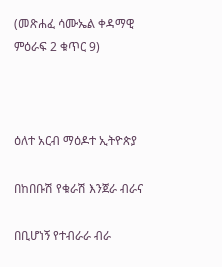(መጽሐፈ ሳሙኤል ቀዳማዊ ምዕራፍ 2 ቁጥር 9)



ዕለተ አርብ ማዕዶተ ኢትዮጵያ

በከበቡሽ የቁራሽ እንጀራ ብራና

በቢሆነኝ የተብራራ ብራ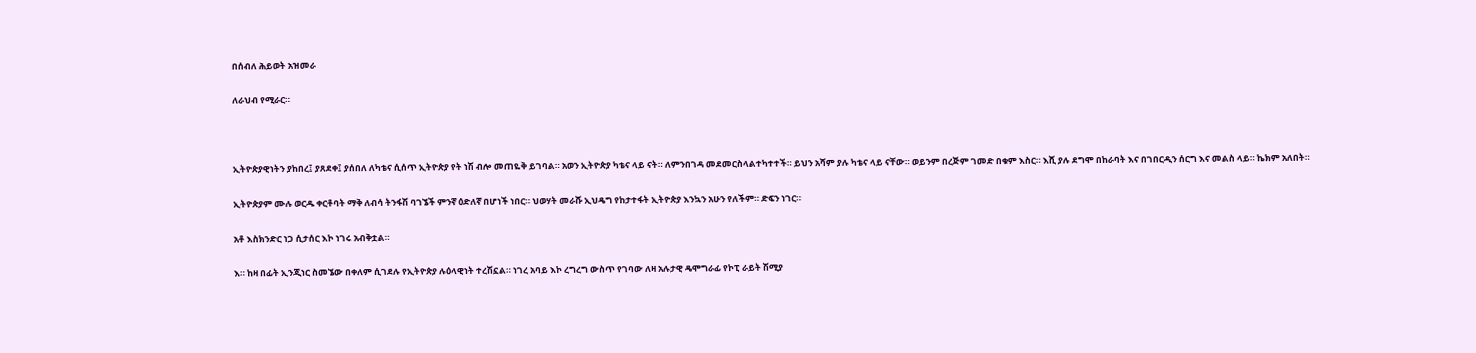በሰብለ ሕይወት አዝመራ

ለራህብ የሚራር።



ኢትዮጵያዊነትን ያከበረ፤ ያጸደቀ፤ ያሰበለ ለካቴና ሲሰጥ ኢትዮጵያ የት ነሽ ብሎ መጠዬቅ ይገባል። አወን ኢትዮጵያ ካቴና ላይ ናት። ለምንበገዳ መደመርስላልተካተተች። ይህን አሻም ያሉ ካቴና ላይ ናቸው። ወይንም በረጅም ገመድ በቁም እስር። እሺ ያሉ ደግሞ በከራባት እና በገበርዲን ሰርግ እና መልስ ላይ። ኬክም አለበት።

ኢትዮጵያም ሙሉ ወርዱ ቀርቶባት ማቅ ለብሳ ትንፋሽ ባገኜች ምንኛ ዕድለኛ በሆነች ነበር። ህወሃት መራሹ ኢህዴግ የከታተፋት ኢትዮጵያ እንኳን አሁን የለችም። ድፍን ነገር።

አቶ እስክንድር ነጋ ሲታሰር እኮ ነገሩ አብቅቷል።

እ። ከዛ በፊት ኢንጂነር ስመኜው በቀለም ሲገደሉ የኢትዮጵያ ሉዕላዊነት ተረሽኗል። ነገረ አባይ እኮ ረግረግ ውስጥ የገባው ለዛ አሉታዊ ዴሞግራፊ የኮፒ ራይት ሽሚያ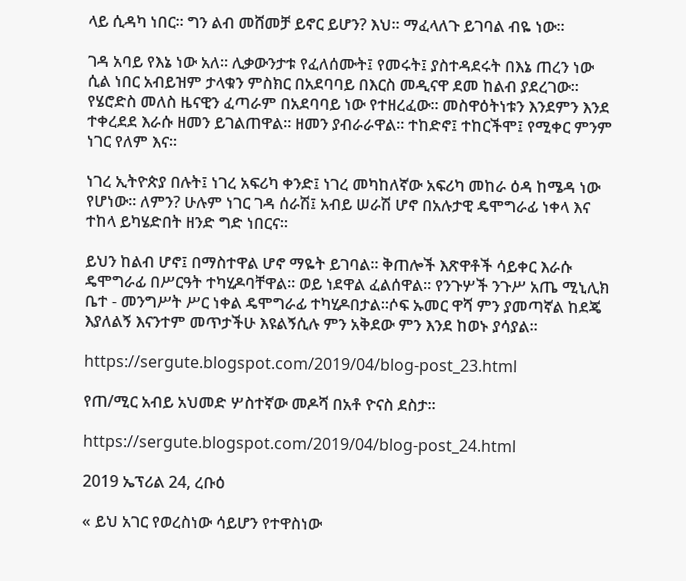ላይ ሲዳካ ነበር። ግን ልብ መሸመቻ ይኖር ይሆን? እህ። ማፈላለጉ ይገባል ብዬ ነው።

ገዳ አባይ የእኔ ነው አለ። ሊቃውንታቱ የፈለሰሙት፤ የመሩት፤ ያስተዳደሩት በእኔ ጠረን ነው ሲል ነበር አብይዝም ታላቁን ምስክር በአደባባይ በእርስ መዲናዋ ደመ ከልብ ያደረገው። የሄሮድስ መለስ ዜናዊን ፈጣራም በአደባባይ ነው የተዘረፈው። መስዋዕትነቱን እንደምን እንደ ተቀረደደ እራሱ ዘመን ይገልጠዋል። ዘመን ያብራራዋል። ተከድኖ፤ ተከርችሞ፤ የሚቀር ምንም ነገር የለም እና።

ነገረ ኢትዮጵያ በሉት፤ ነገረ አፍሪካ ቀንድ፤ ነገረ መካከለኛው አፍሪካ መከራ ዕዳ ከሜዳ ነው የሆነው። ለምን? ሁሉም ነገር ገዳ ሰራሽ፤ አብይ ሠራሽ ሆኖ በአሉታዊ ዴሞግራፊ ነቀላ እና ተከላ ይካሄድበት ዘንድ ግድ ነበርና።

ይህን ከልብ ሆኖ፤ በማስተዋል ሆኖ ማዬት ይገባል። ቅጠሎች እጽዋቶች ሳይቀር እራሱ ዴሞግራፊ በሥርዓት ተካሂዶባቸዋል። ወይ ነደዋል ፈልሰዋል። የንጉሦች ንጉሥ አጤ ሚኒሊክ ቤተ - መንግሥት ሥር ነቀል ዴሞግራፊ ተካሂዶበታል።ሶፍ ኡመር ዋሻ ምን ያመጣኛል ከደጄ እያለልኝ እናንተም መጥታችሁ እዩልኝሲሉ ምን አቅደው ምን እንደ ከወኑ ያሳያል።

https://sergute.blogspot.com/2019/04/blog-post_23.html

የጠ/ሚር አብይ አህመድ ሦስተኛው መዶሻ በአቶ ዮናስ ደስታ።

https://sergute.blogspot.com/2019/04/blog-post_24.html

2019 ኤፕሪል 24, ረቡዕ

« ይህ አገር የወረስነው ሳይሆን የተዋስነው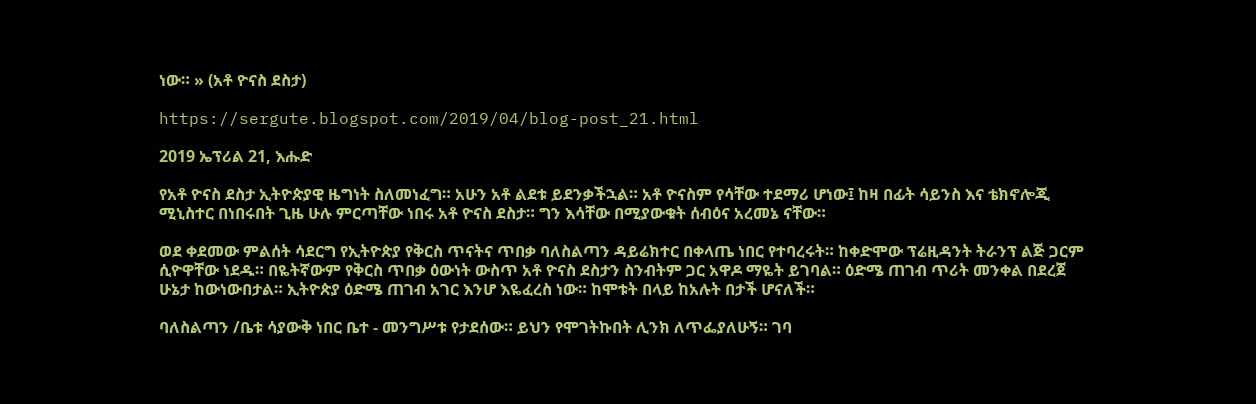ነው። » (አቶ ዮናስ ደስታ)

https://sergute.blogspot.com/2019/04/blog-post_21.html

2019 ኤፕሪል 21, እሑድ

የአቶ ዮናስ ደስታ ኢትዮጵያዊ ዜግነት ስለመነፈግ። አሁን አቶ ልደቱ ይደንቃችኋል። አቶ ዮናስም የሳቸው ተደማሪ ሆነው፤ ከዛ በፊት ሳይንስ እና ቴክኖሎጂ ሚኒስተር በነበሩበት ጊዜ ሁሉ ምርጣቸው ነበሩ አቶ ዮናስ ደስታ። ግን እሳቸው በሚያውቁት ሰብዕና አረመኔ ናቸው።

ወደ ቀደመው ምልሰት ሳደርግ የኢትዮጵያ የቅርስ ጥናትና ጥበቃ ባለስልጣን ዳይሬክተር በቀላጤ ነበር የተባረሩት። ከቀድሞው ፕሬዚዳንት ትራንፕ ልጅ ጋርም ሲዮዋቸው ነደዱ። በዬትኛውም የቅርስ ጥበቃ ዕውነት ውስጥ አቶ ዮናስ ደስታን ስንብትም ጋር አዋዶ ማዬት ይገባል። ዕድሜ ጠገብ ጥሪት መንቀል በደረጀ ሁኔታ ከውነውበታል። ኢትዮጵያ ዕድሜ ጠገብ አገር እንሆ እዬፈረስ ነው። ከሞቱት በላይ ከአሉት በታች ሆናለች።

ባለስልጣን /ቤቱ ሳያውቅ ነበር ቤተ - መንግሥቱ የታደሰው። ይህን የሞገትኩበት ሊንክ ለጥፌያለሁኝ። ገባ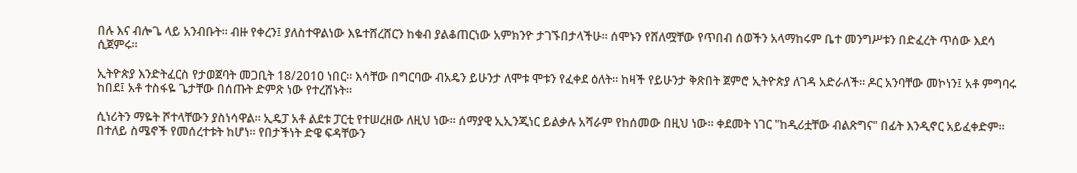በሉ እና ብሎጌ ላይ አንብቡት። ብዙ የቀረን፤ ያለስተዋልነው እዬተሸረሸርን ከቁብ ያልቆጠርነው አምክንዮ ታገኙበታላችሁ። ሰሞኑን የሸለሟቸው የጥበብ ሰወችን አላማከሩም ቤተ መንግሥቱን በድፈረት ጥሰው እደሳ ሲጀምሩ።

ኢትዮጵያ እንድትፈርስ የታወጀባት መጋቢት 18/2010 ነበር። እሳቸው በግርባው ብአዴን ይሁንታ ለሞቱ ሞቱን የፈቀደ ዕለት። ከዛች የይሁንታ ቅጽበት ጀምሮ ኢትዮጵያ ለገዳ አድራለች። ዶር አንባቸው መኮነን፤ አቶ ምግባሩ ከበደ፤ አቶ ተስፋዬ ጌታቸው በሰጡት ድምጽ ነው የተረሸኑት።

ሲነሪትን ማዬት ሾተላቸውን ያስነሳዋል። ኢዴፓ አቶ ልደቱ ፓርቲ የተሠረዘው ለዚህ ነው። ሰማያዊ ኢኢንጂነር ይልቃሉ አሻራም የከሰመው በዚህ ነው። ቀደመት ነገር "ከዲሪቷቸው ብልጽግና" በፊት እንዲኖር አይፈቀድም። በተለይ ስሜኖች የመሰረተቱት ከሆነ። የበታችነት ድዌ ፍዳቸውን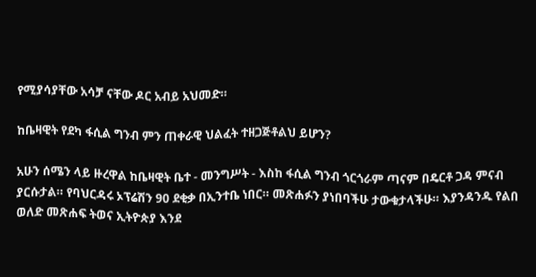የሚያሳያቸው አሳቻ ናቸው ዶር አብይ አህመድ።

ከቤዛዊት የደካ ፋሲል ግንብ ምን ጠቀራዊ ህልፈት ተዘጋጅቶልህ ይሆን?

አሁን ሰሜን ላይ ዙረዋል ከቤዛዊት ቤተ - መንግሥት - እስከ ፋሲል ግንብ ጎርጎራም ጣናም በዴርቶ ጋዳ ምናብ ያርሱታል። የባህርዳሩ ኦፕሬሽን 90 ደቂቃ በኢንተቤ ነበር። መጽሐፉን ያነበባችሁ ታውቁታላችሁ። እያንዳንዱ የልበ ወለድ መጽሐፍ ትወና ኢትዮጵያ እንደ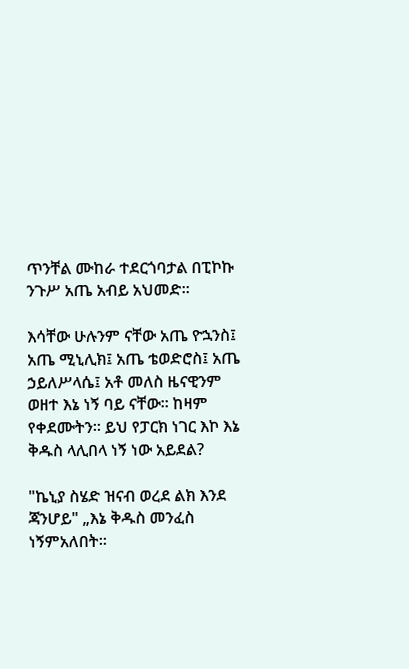ጥንቸል ሙከራ ተደርጎባታል በፒኮኩ ንጉሥ አጤ አብይ አህመድ።

እሳቸው ሁሉንም ናቸው አጤ ዮኋንስ፤ አጤ ሚኒሊክ፤ አጤ ቴወድሮስ፤ አጤ ኃይለሥላሴ፤ አቶ መለስ ዜናዊንም ወዘተ እኔ ነኝ ባይ ናቸው። ከዛም የቀደሙትን። ይህ የፓርክ ነገር እኮ እኔ ቅዱስ ላሊበላ ነኝ ነው አይደል?

"ኬኒያ ስሄድ ዝናብ ወረደ ልክ እንደ ጃንሆይ" „እኔ ቅዱስ መንፈስ ነኝምአለበት።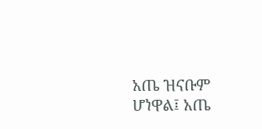አጤ ዝናቡም ሆነዋል፤ አጤ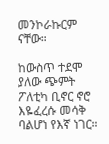መንኮራኩርም ናቸው።

ከውስጥ ተደሞ ያለው ጭምት ፖለቲካ ቢኖር ኖሮ እዬፈረሱ መሳቅ ባልሆነ የእኛ ነገር።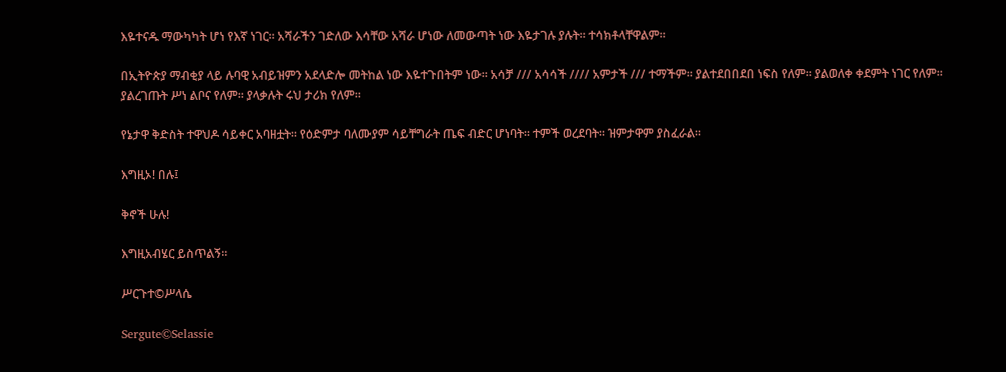እዬተናዱ ማውካካት ሆነ የእኛ ነገር። አሻራችን ገድለው እሳቸው አሻራ ሆነው ለመውጣት ነው እዬታገሉ ያሉት። ተሳክቶላቸዋልም።

በኢትዮጵያ ማብቂያ ላይ ሉባዊ አብይዝምን አደላድሎ መትከል ነው እዬተጉበትም ነው። አሳቻ /// አሳሳች //// አምታች /// ተማችም። ያልተደበበደበ ነፍስ የለም። ያልወለቀ ቀደምት ነገር የለም። ያልረገጡት ሥነ ልቦና የለም። ያላቃሉት ሩህ ታሪክ የለም።

የኔታዋ ቅድስት ተዋህዶ ሳይቀር አባዘቷት። የዕድምታ ባለሙያም ሳይቸግራት ጤፍ ብድር ሆነባት። ተምች ወረደባት። ዝምታዋም ያስፈራል።

እግዚኦ! በሉ፤

ቅኖች ሁሉ!

እግዚአብሄር ይስጥልኝ።

ሥርጉተ©ሥላሴ

Sergute©Selassie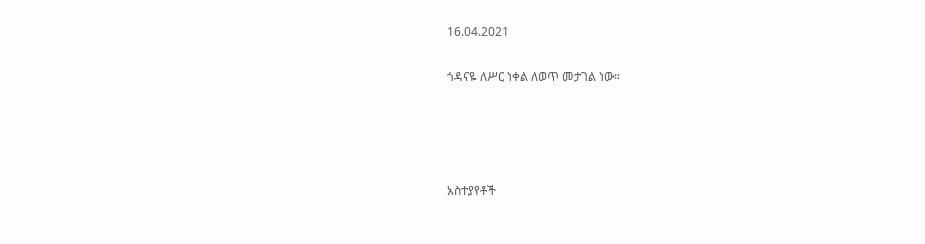16.04.2021

ጎዳናዬ ለሥር ነቀል ለወጥ መታገል ነው።




አስተያየቶች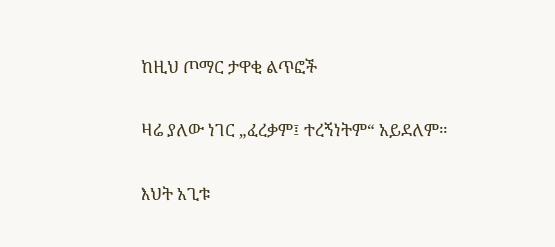ከዚህ ጦማር ታዋቂ ልጥፎች

ዛሬ ያለው ነገር „ፈረቃም፤ ተረኝነትም“ አይደለም።

እህት አጊቱ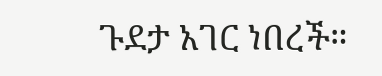ጉደታ አገር ነበረች።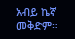አብይ ኬኛ መቅድም።